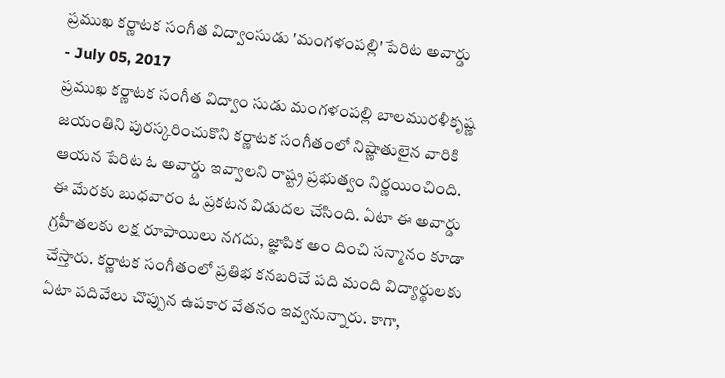ప్రముఖ కర్ణాటక సంగీత విద్వాంసుడు 'మంగళంపల్లి' పేరిట అవార్డు
- July 05, 2017
ప్రముఖ కర్ణాటక సంగీత విద్వాం సుడు మంగళంపల్లి బాలమురళీకృష్ణ జయంతిని పురస్కరించుకొని కర్ణాటక సంగీతంలో నిష్ణాతులైన వారికి ఆయన పేరిట ఓ అవార్డు ఇవ్వాలని రాష్ట్ర ప్రభుత్వం నిర్ణయించింది. ఈ మేరకు బుధవారం ఓ ప్రకటన విడుదల చేసింది. ఏటా ఈ అవార్డు గ్రహీతలకు లక్ష రూపాయిలు నగదు, జ్ఞాపిక అం దించి సన్మానం కూడా చేస్తారు. కర్ణాటక సంగీతంలో ప్రతిభ కనబరిచే పది మంది విద్యార్థులకు ఏటా పదివేలు చొప్పున ఉపకార వేతనం ఇవ్వనున్నారు. కాగా,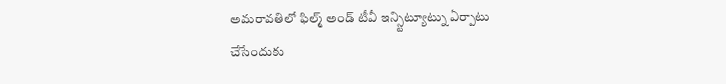అమరావతిలో ఫిల్మ్ అండ్ టీవీ ఇన్స్టిట్యూట్ను ఏర్పాటు చేసేందుకు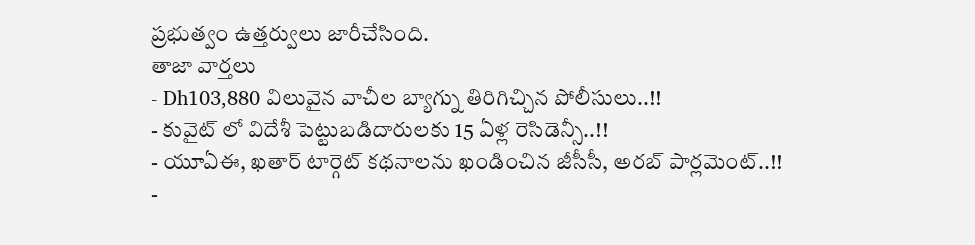ప్రభుత్వం ఉత్తర్వులు జారీచేసింది.
తాజా వార్తలు
- Dh103,880 విలువైన వాచీల బ్యాగ్ను తిరిగిచ్చిన పోలీసులు..!!
- కువైట్ లో విదేశీ పెట్టుబడిదారులకు 15 ఏళ్ల రెసిడెన్సీ..!!
- యూఏఈ, ఖతార్ టార్గెట్ కథనాలను ఖండించిన జీసీసీ, అరబ్ పార్లమెంట్..!!
-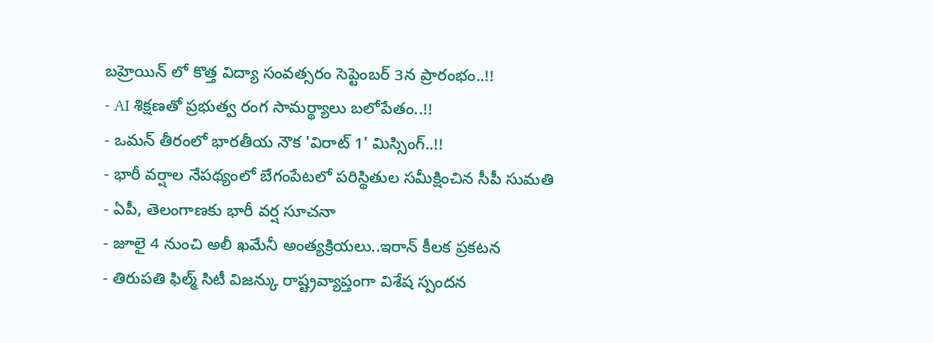బహ్రెయిన్ లో కొత్త విద్యా సంవత్సరం సెప్టెంబర్ 3న ప్రారంభం..!!
- AI శిక్షణతో ప్రభుత్వ రంగ సామర్థ్యాలు బలోపేతం..!!
- ఒమన్ తీరంలో భారతీయ నౌక 'విరాట్ 1' మిస్సింగ్..!!
- భారీ వర్షాల నేపథ్యంలో బేగంపేటలో పరిస్థితుల సమీక్షించిన సీపీ సుమతి
- ఏపీ, తెలంగాణకు భారీ వర్ష సూచనా
- జూలై 4 నుంచి అలీ ఖమేనీ అంత్యక్రియలు..ఇరాన్ కీలక ప్రకటన
- తిరుపతి ఫిల్మ్ సిటీ విజన్కు రాష్ట్రవ్యాప్తంగా విశేష స్పందన